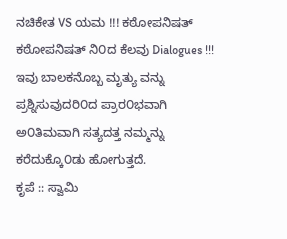ನಚಿಕೇತ VS ಯಮ !!! ಕಠೋಪನಿಷತ್
ಕಠೋಪನಿಷತ್ ನಿ೦ದ ಕೆಲವು Dialogues !!!
ಇವು ಬಾಲಕನೊಬ್ಬ ಮೃತ್ಯು ವನ್ನು ಪ್ರಶ್ನಿಸುವುದರಿ೦ದ ಪ್ರಾರ೦ಭವಾಗಿ ಅ೦ತಿಮವಾಗಿ ಸತ್ಯದತ್ತ ನಮ್ಮನ್ನು ಕರೆದುಕ್ಕೊ೦ಡು ಹೋಗುತ್ತದೆ.
ಕೃಪೆ :: ಸ್ವಾಮಿ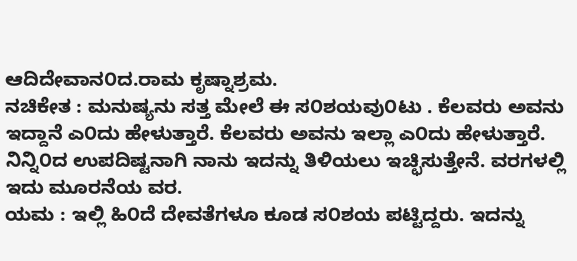ಆದಿದೇವಾನ೦ದ.ರಾಮ ಕೃಷ್ನಾಶ್ರಮ.
ನಚಿಕೇತ : ಮನುಷ್ಯನು ಸತ್ತ ಮೇಲೆ ಈ ಸ೦ಶಯವು೦ಟು . ಕೆಲವರು ಅವನು ಇದ್ದಾನೆ ಎ೦ದು ಹೇಳುತ್ತಾರೆ. ಕೆಲವರು ಅವನು ಇಲ್ಲಾ ಎ೦ದು ಹೇಳುತ್ತಾರೆ. ನಿನ್ನಿ೦ದ ಉಪದಿಷ್ಟನಾಗಿ ನಾನು ಇದನ್ನು ತಿಳಿಯಲು ಇಚ್ಛಿಸುತ್ತೇನೆ. ವರಗಳಲ್ಲಿ ಇದು ಮೂರನೆಯ ವರ.
ಯಮ : ಇಲ್ಲಿ ಹಿ೦ದೆ ದೇವತೆಗಳೂ ಕೂಡ ಸ೦ಶಯ ಪಟ್ಟಿದ್ದರು. ಇದನ್ನು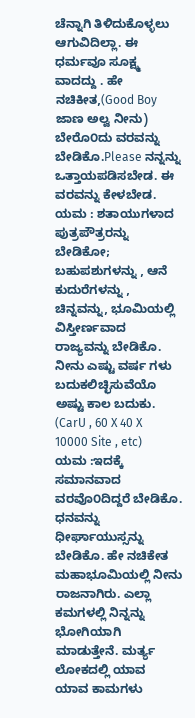ಚೆನ್ನಾಗಿ ತಿಳಿದುಕೊಳ್ಳಲು ಆಗುವಿದಿಲ್ಲಾ. ಈ ಧರ್ಮವೂ ಸೂಕ್ಷ್ಮ ವಾದದ್ದು . ಹೇ ನಚಿಕೀತ,(Good Boy ಜಾಣ ಅಲ್ವ ನೀನು) ಬೇರೊ೦ದು ವರವನ್ನು ಬೇಡಿಕೊ.Please ನನ್ನನ್ನು ಒತ್ತಾಯಪಡಿಸಬೇಡ. ಈ ವರವನ್ನು ಕೇಳಬೇಡ.
ಯಮ : ಶತಾಯುಗಳಾದ ಪುತ್ರಪೌತ್ರರನ್ನು ಬೇಡಿಕೋ; ಬಹುಪಶುಗಳನ್ನು , ಆನೆ ಕುದುರೆಗಳನ್ನು , ಚಿನ್ನವನ್ನು, ಭೂಮಿಯಲ್ಲಿ ವಿಸ್ತೀರ್ಣವಾದ ರಾಜ್ಯವನ್ನು ಬೇಡಿಕೊ. ನೀನು ಎಷ್ಟು ವರ್ಷ ಗಳು ಬದುಕಲಿಚ್ಛಿಸುವೆಯೊ ಅಷ್ಟು ಕಾಲ ಬದುಕು. (CarU , 60 X 40 X 10000 Site , etc)
ಯಮ :ಇದಕ್ಕೆ ಸಮಾನವಾದ ವರವೊ೦ದಿದ್ದರೆ ಬೇಡಿಕೊ. ಧನವನ್ನು ಧೀರ್ಘಾಯುಸ್ಸನ್ನು ಬೇಡಿಕೊ. ಹೇ ನಚಿಕೇತ ಮಹಾಭೂಮಿಯಲ್ಲಿ ನೀನು ರಾಜನಾಗಿರು. ಎಲ್ಲಾ ಕಮಗಳಲ್ಲಿ ನಿನ್ನನ್ನು ಭೋಗಿಯಾಗಿ ಮಾಡುತ್ತೇನೆ. ಮರ್ತ್ಯ ಲೋಕದಲ್ಲಿ ಯಾವ ಯಾವ ಕಾಮಗಳು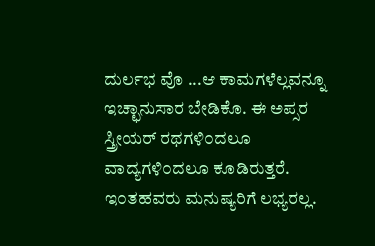ದುರ್ಲಭ ವೊ ...ಆ ಕಾಮಗಳೆಲ್ಲವನ್ನೂ ಇಚ್ಛಾನುಸಾರ ಬೇಡಿಕೊ. ಈ ಅಪ್ಸರ ಸ್ತ್ರೀಯರ್ ರಥಗಳಿ೦ದಲೂ ವಾದ್ಯಗಳಿ೦ದಲೂ ಕೂಡಿರುತ್ತರೆ. ಇ೦ತಹವರು ಮನುಷ್ಯರಿಗೆ ಲಭ್ಯರಲ್ಲ.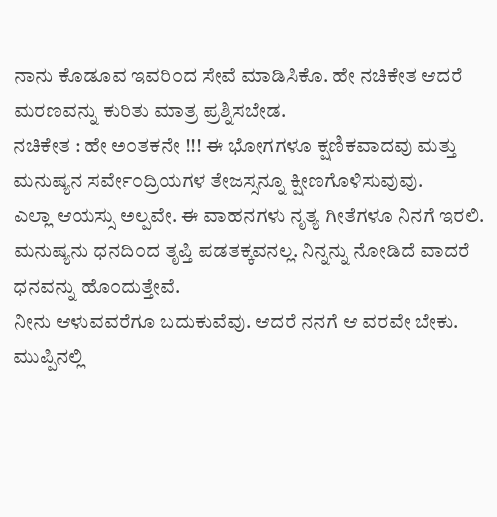ನಾನು ಕೊಡೂವ ಇವರಿ೦ದ ಸೇವೆ ಮಾಡಿಸಿಕೊ. ಹೇ ನಚಿಕೇತ ಆದರೆ ಮರಣವನ್ನು ಕುರಿತು ಮಾತ್ರ ಪ್ರಶ್ನಿಸಬೇಡ.
ನಚಿಕೇತ : ಹೇ ಅ೦ತಕನೇ !!! ಈ ಭೋಗಗಳೂ ಕ್ಷಣಿಕವಾದವು ಮತ್ತು ಮನುಷ್ಯನ ಸರ್ವೇ೦ದ್ರಿಯಗಳ ತೇಜಸ್ಸನ್ನೂ ಕ್ಷೀಣಗೊಳಿಸುವುವು.
ಎಲ್ಲಾ ಆಯಸ್ಸು ಅಲ್ಪವೇ. ಈ ವಾಹನಗಳು ನೃತ್ಯ ಗೀತೆಗಳೂ ನಿನಗೆ ಇರಲಿ.
ಮನುಷ್ಯನು ಧನದಿ೦ದ ತೃಪ್ತಿ ಪಡತಕ್ಕವನಲ್ಲ. ನಿನ್ನನ್ನು ನೋಡಿದೆ ವಾದರೆ ಧನವನ್ನು ಹೊ೦ದುತ್ತೇವೆ.
ನೀನು ಆಳುವವರೆಗೂ ಬದುಕುವೆವು. ಆದರೆ ನನಗೆ ಆ ವರವೇ ಬೇಕು.
ಮುಪ್ಪಿನಲ್ಲಿ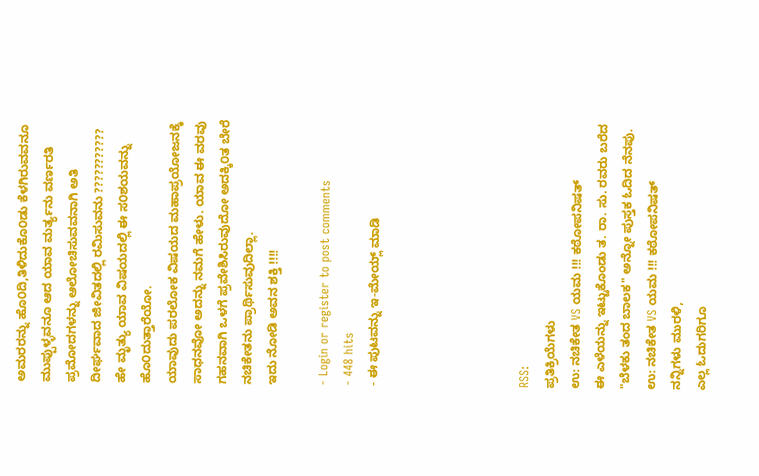ಅಮರರನ್ನು ಹೊ೦ದಿ,ತಿಳಿದುಕೊ೦ಡು ಕೆಳಗಿರುವವನೂ ಮುಪ್ಪುಳ್ಳವನೂ ಆದ ಯಾವ ಮರ್ತ್ಯನು ವರ್ಣರತಿ ಪ್ರಮೋದಗಳನ್ನು ಆಲೋಚಿಸುವವನಾಗಿ ಅತಿ ದೀರ್ಘವಾದ ಜೀವಿತದಲ್ಲಿ ರಮಿಸುವನು ???????????
ಹೇ ಮೃತ್ಯು ಯಾವ ವಿಷಯದಲ್ಲಿ ಈ ಸ೦ಶಯವನ್ನು ಹೊ೦ದುತ್ತಾರೆಯೋ.
ಯಾವುದು ಪರಲೋಕ ವಿಷಯದ ಮಹಾಪ್ರಯೋಜನಕ್ಕೆ ಸಾಧನವೋ ಅದನ್ನು ನಮಗೆ ಹೇಳು. ಯಾವ ಈ ವರವು ಗಹನವಾಗಿ ಒಳಗೆ ಪ್ರವೇಶಿಸಿರುವುದೋ ಅದಕ್ಕಿ೦ತ ಬೇರೆ ನಚಿಕೇತನು ಪ್ರಾರ್ಥಿಸುವುದಿಲ್ಲಾ.
ಇದು ನೋಡಿ ಅವನ ಶಕ್ತಿ !!!!

- Login or register to post comments
- 448 hits
- ಈ ಪುಟವನ್ನು ಇ-ಮೇಯ್ಲ್ ಮಾಡಿ





RSS:
ಪ್ರತಿಕ್ರಿಯೆಗಳು
ಉ: ನಚಿಕೇತ VS ಯಮ !!! ಕಠೋಪನಿಷತ್
ಈ ಎಳೆಯನ್ನು ಇಟ್ಟುಕೊಂಡು ತ. ರಾ. ಸು. ರವರು ಬರೆದ "ಬೆಳಕು ತಂದ ಬಾಲಕ" ಅನ್ನೋ ಪುಸ್ತಕ ಓದಿದ ನೆನಪು.
ಉ: ನಚಿಕೇತ VS ಯಮ !!! ಕಠೋಪನಿಷತ್
ನನ್ನಿಗಳು ಮುರಳಿ,
ಎಲ್ಲ ಓದುಗರಿಗೂ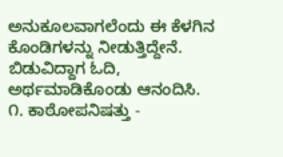ಅನುಕೂಲವಾಗಲೆಂದು ಈ ಕೆಳಗಿನ ಕೊಂಡಿಗಳನ್ನು ನೀಡುತ್ತಿದ್ದೇನೆ. ಬಿಡುವಿದ್ದಾಗ ಓದಿ, ಅರ್ಥಮಾಡಿಕೊಂಡು ಆನಂದಿಸಿ.
೧. ಕಾಠೋಪನಿಷತ್ತು -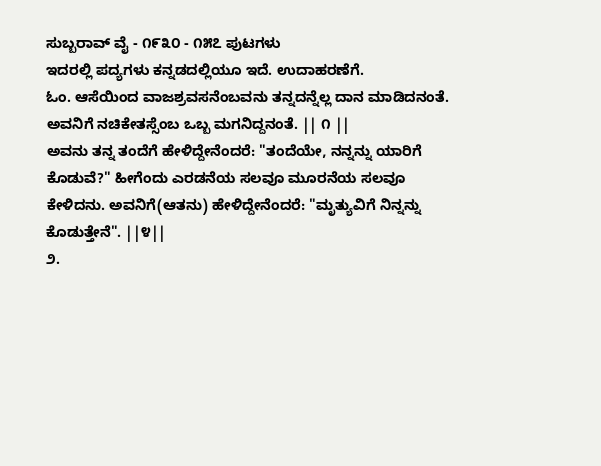ಸುಬ್ಬರಾವ್ ವೈ - ೧೯೩೦ - ೧೫೭ ಪುಟಗಳು
ಇದರಲ್ಲಿ ಪದ್ಯಗಳು ಕನ್ನಡದಲ್ಲಿಯೂ ಇದೆ. ಉದಾಹರಣೆಗೆ.
ಓಂ. ಆಸೆಯಿಂದ ವಾಜಶ್ರವಸನೆಂಬವನು ತನ್ನದನ್ನೆಲ್ಲ ದಾನ ಮಾಡಿದನಂತೆ. ಅವನಿಗೆ ನಚಿಕೇತಸ್ಸೆಂಬ ಒಬ್ಬ ಮಗನಿದ್ದನಂತೆ. || ೧ ||
ಅವನು ತನ್ನ ತಂದೆಗೆ ಹೇಳಿದ್ದೇನೆಂದರೆ: "ತಂದೆಯೇ, ನನ್ನನ್ನು ಯಾರಿಗೆ ಕೊಡುವೆ?" ಹೀಗೆಂದು ಎರಡನೆಯ ಸಲವೂ ಮೂರನೆಯ ಸಲವೂ ಕೇಳಿದನು. ಅವನಿಗೆ(ಆತನು) ಹೇಳಿದ್ದೇನೆಂದರೆ: "ಮೃತ್ಯುವಿಗೆ ನಿನ್ನನ್ನು ಕೊಡುತ್ತೇನೆ". ||೪||
೨.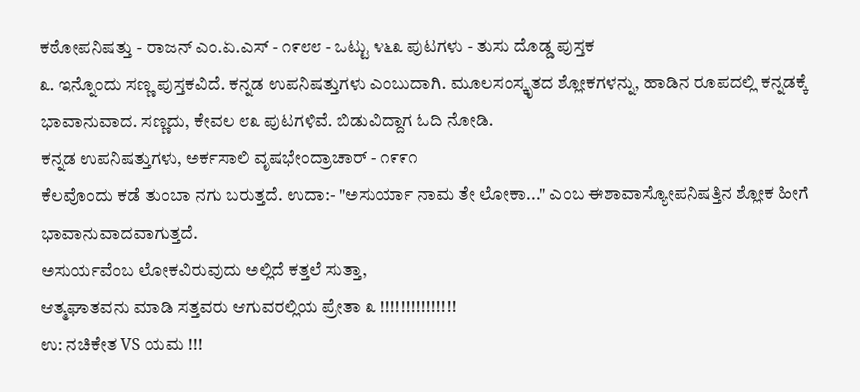ಕಠೋಪನಿಷತ್ತು - ರಾಜನ್ ಎಂ.ಏ.ಎಸ್ - ೧೯೮೮ - ಒಟ್ಟು ೪೬೩ ಪುಟಗಳು - ತುಸು ದೊಡ್ಡ ಪುಸ್ತಕ
೩. ಇನ್ನೊಂದು ಸಣ್ಣ ಪುಸ್ತಕವಿದೆ. ಕನ್ನಡ ಉಪನಿಷತ್ತುಗಳು ಎಂಬುದಾಗಿ. ಮೂಲಸಂಸ್ಕೃತದ ಶ್ಲೋಕಗಳನ್ನು, ಹಾಡಿನ ರೂಪದಲ್ಲಿ ಕನ್ನಡಕ್ಕೆ ಭಾವಾನುವಾದ. ಸಣ್ಣದು, ಕೇವಲ ೮೩ ಪುಟಗಳಿವೆ. ಬಿಡುವಿದ್ದಾಗ ಓದಿ ನೋಡಿ.
ಕನ್ನಡ ಉಪನಿಷತ್ತುಗಳು, ಅರ್ಕಸಾಲಿ ವೃಷಭೇಂದ್ರಾಚಾರ್ - ೧೯೯೧
ಕೆಲವೊಂದು ಕಡೆ ತುಂಬಾ ನಗು ಬರುತ್ತದೆ. ಉದಾ:- "ಅಸುರ್ಯಾ ನಾಮ ತೇ ಲೋಕಾ..." ಎಂಬ ಈಶಾವಾಸ್ಯೋಪನಿಷತ್ತಿನ ಶ್ಲೋಕ ಹೀಗೆ ಭಾವಾನುವಾದವಾಗುತ್ತದೆ.
ಅಸುರ್ಯವೆಂಬ ಲೋಕವಿರುವುದು ಅಲ್ಲಿದೆ ಕತ್ತಲೆ ಸುತ್ತಾ,
ಆತ್ಮಘಾತವನು ಮಾಡಿ ಸತ್ತವರು ಆಗುವರಲ್ಲಿಯ ಪ್ರೇತಾ ೩ !!!!!!!!!!!!!!!
ಉ: ನಚಿಕೇತ VS ಯಮ !!!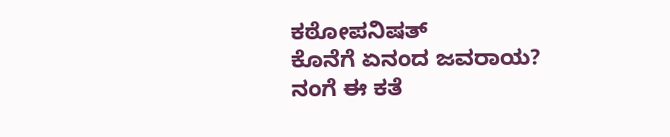ಕಠೋಪನಿಷತ್
ಕೊನೆಗೆ ಏನಂದ ಜವರಾಯ?
ನಂಗೆ ಈ ಕತೆ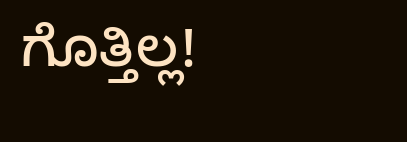ಗೊತ್ತಿಲ್ಲ!